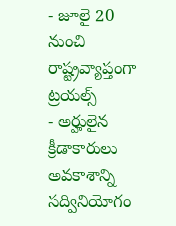- జూలై 20 నుంచి రాష్ట్రవ్యాప్తంగా ట్రయల్స్
- అర్హులైన క్రీడాకారులు అవకాశాన్ని సద్వినియోగం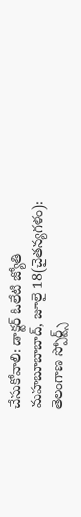చేసుకోవాలి: డాక్టర్ ఓలేటి జ్యోతి
మహబూబాబాద్, జూలై 18(చైతన్యగళం):
తెలంగాణ స్పోర్ట్స్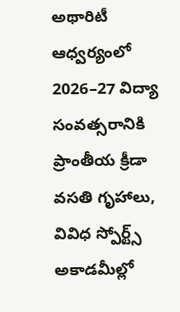అథారిటీ ఆధ్వర్యంలో 2026–27 విద్యా సంవత్సరానికి ప్రాంతీయ క్రీడా వసతి గృహాలు, వివిధ స్పోర్ట్స్ అకాడమీల్లో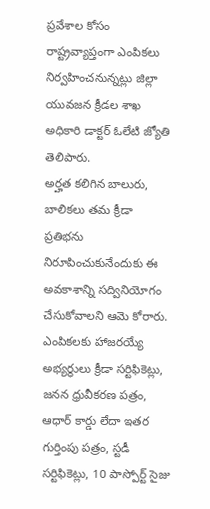ప్రవేశాల కోసం రాష్ట్రవ్యాప్తంగా ఎంపికలు నిర్వహించనున్నట్లు జిల్లా యువజన క్రీడల శాఖ అధికారి డాక్టర్ ఓలేటి జ్యోతి తెలిపారు.
అర్హత కలిగిన బాలురు, బాలికలు తమ క్రీడా ప్రతిభను నిరూపించుకునేందుకు ఈ అవకాశాన్ని సద్వినియోగం చేసుకోవాలని ఆమె కోరారు. ఎంపికలకు హాజరయ్యే అభ్యర్థులు క్రీడా సర్టిఫికెట్లు, జనన ధ్రువీకరణ పత్రం, ఆధార్ కార్డు లేదా ఇతర గుర్తింపు పత్రం, స్టడీ సర్టిఫికెట్లు, 10 పాస్పోర్ట్ సైజు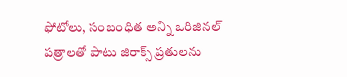ఫోటోలు, సంబంధిత అన్ని ఒరిజినల్ పత్రాలతో పాటు జిరాక్స్ ప్రతులను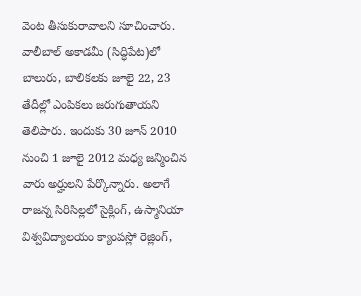వెంట తీసుకురావాలని సూచించారు.
వాలీబాల్ అకాడమీ (సిద్ధిపేట)లో బాలురు, బాలికలకు జూలై 22, 23 తేదీల్లో ఎంపికలు జరుగుతాయని తెలిపారు. ఇందుకు 30 జూన్ 2010 నుంచి 1 జూలై 2012 మధ్య జన్మించిన వారు అర్హులని పేర్కొన్నారు. అలాగే రాజన్న సిరిసిల్లలో సైక్లింగ్, ఉస్మానియా విశ్వవిద్యాలయం క్యాంపస్లో రెజ్లింగ్,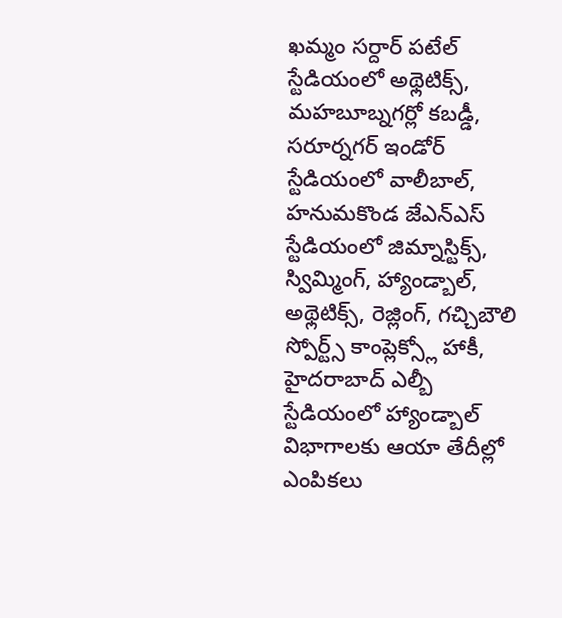ఖమ్మం సర్దార్ పటేల్ స్టేడియంలో అథ్లెటిక్స్, మహబూబ్నగర్లో కబడ్డీ, సరూర్నగర్ ఇండోర్ స్టేడియంలో వాలీబాల్, హనుమకొండ జేఎన్ఎస్ స్టేడియంలో జిమ్నాస్టిక్స్, స్విమ్మింగ్, హ్యాండ్బాల్, అథ్లెటిక్స్, రెజ్లింగ్, గచ్చిబౌలి స్పోర్ట్స్ కాంప్లెక్స్లో హాకీ, హైదరాబాద్ ఎల్బీ స్టేడియంలో హ్యాండ్బాల్ విభాగాలకు ఆయా తేదీల్లో ఎంపికలు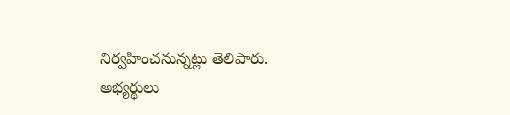నిర్వహించనున్నట్లు తెలిపారు.
అభ్యర్థులు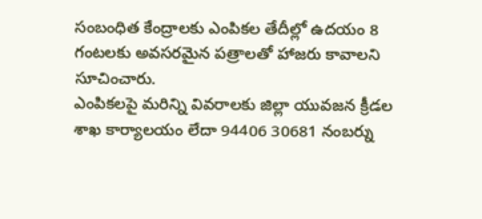సంబంధిత కేంద్రాలకు ఎంపికల తేదీల్లో ఉదయం 8 గంటలకు అవసరమైన పత్రాలతో హాజరు కావాలని సూచించారు.
ఎంపికలపై మరిన్ని వివరాలకు జిల్లా యువజన క్రీడల శాఖ కార్యాలయం లేదా 94406 30681 నంబర్ను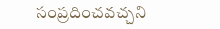సంప్రదించవచ్చని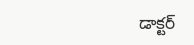డాక్టర్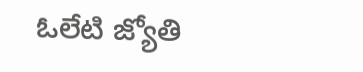ఓలేటి జ్యోతి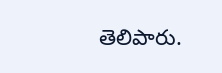తెలిపారు.